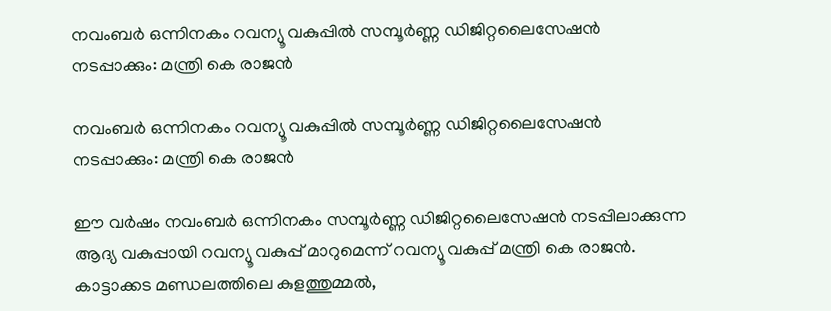നവംബർ ഒന്നിനകം റവന്യൂ വകുപ്പിൽ സമ്പൂർണ്ണ ഡിജിറ്റലൈസേഷൻ നടപ്പാക്കും: മന്ത്രി കെ രാജൻ

നവംബർ ഒന്നിനകം റവന്യൂ വകുപ്പിൽ സമ്പൂർണ്ണ ഡിജിറ്റലൈസേഷൻ നടപ്പാക്കും: മന്ത്രി കെ രാജൻ

ഈ വർഷം നവംബർ ഒന്നിനകം സമ്പൂർണ്ണ ഡിജിറ്റലൈസേഷൻ നടപ്പിലാക്കുന്ന ആദ്യ വകുപ്പായി റവന്യൂ വകുപ്പ് മാറുമെന്ന് റവന്യൂ വകുപ്പ് മന്ത്രി കെ രാജൻ. കാട്ടാക്കട മണ്ഡലത്തിലെ കുളത്തുമ്മൽ,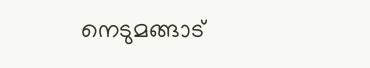നെടുമങ്ങാട്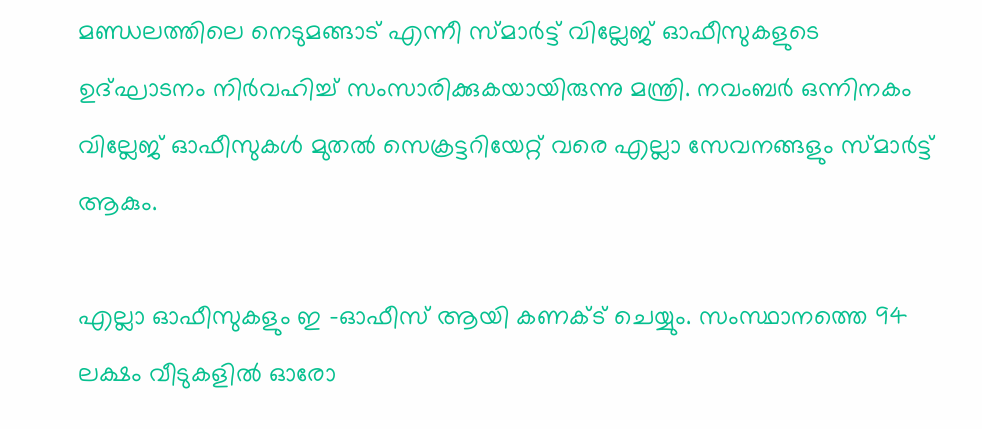മണ്ഡലത്തിലെ നെടുമങ്ങാട് എന്നീ സ്മാർട്ട് വില്ലേജ് ഓഫീസുകളുടെ ഉദ്ഘാടനം നിർവഹിച്ച് സംസാരിക്കുകയായിരുന്നു മന്ത്രി. നവംബർ ഒന്നിനകം വില്ലേജ് ഓഫീസുകൾ മുതൽ സെക്രട്ടറിയേറ്റ് വരെ എല്ലാ സേവനങ്ങളും സ്മാർട്ട് ആകും.

എല്ലാ ഓഫീസുകളും ഇ -ഓഫീസ് ആയി കണക്ട് ചെയ്യും. സംസ്ഥാനത്തെ 94 ലക്ഷം വീടുകളിൽ ഓരോ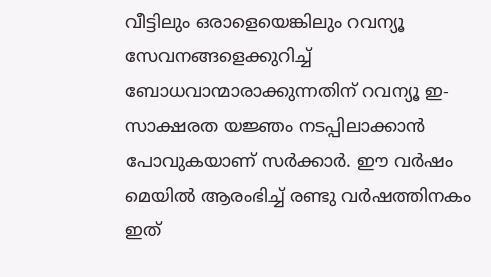വീട്ടിലും ഒരാളെയെങ്കിലും റവന്യൂ സേവനങ്ങളെക്കുറിച്ച് ബോധവാന്മാരാക്കുന്നതിന് റവന്യൂ ഇ- സാക്ഷരത യജ്ഞം നടപ്പിലാക്കാൻ പോവുകയാണ് സർക്കാർ. ഈ വർഷം മെയിൽ ആരംഭിച്ച് രണ്ടു വർഷത്തിനകം ഇത്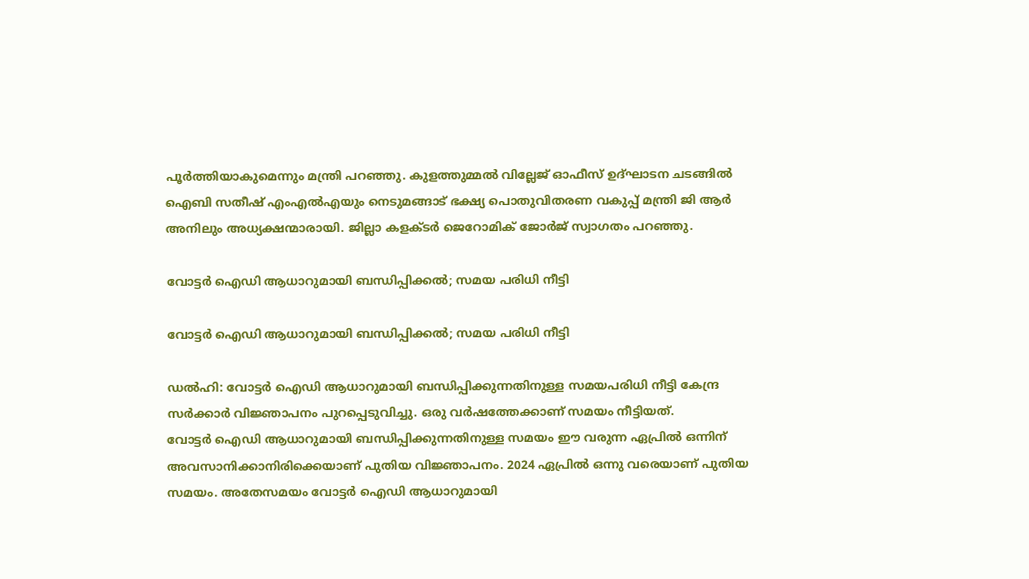പൂർത്തിയാകുമെന്നും മന്ത്രി പറഞ്ഞു. കുളത്തുമ്മൽ വില്ലേജ് ഓഫീസ് ഉദ്ഘാടന ചടങ്ങിൽ ഐബി സതീഷ് എംഎൽഎയും നെടുമങ്ങാട് ഭക്ഷ്യ പൊതുവിതരണ വകുപ്പ് മന്ത്രി ജി ആർ അനിലും അധ്യക്ഷന്മാരായി. ജില്ലാ കളക്ടർ ജെറോമിക് ജോർജ് സ്വാഗതം പറഞ്ഞു.

വോട്ടര്‍ ഐഡി ആധാറുമായി ബന്ധിപ്പിക്കല്‍; സമയ പരിധി നീട്ടി

വോട്ടര്‍ ഐഡി ആധാറുമായി ബന്ധിപ്പിക്കല്‍; സമയ പരിധി നീട്ടി

ഡല്‍ഹി: വോട്ടര്‍ ഐഡി ആധാറുമായി ബന്ധിപ്പിക്കുന്നതിനുള്ള സമയപരിധി നീട്ടി കേന്ദ്ര സര്‍ക്കാര്‍ വിജ്ഞാപനം പുറപ്പെടുവിച്ചു. ഒരു വര്‍ഷത്തേക്കാണ് സമയം നീട്ടിയത്.
വോട്ടര്‍ ഐഡി ആധാറുമായി ബന്ധിപ്പിക്കുന്നതിനുള്ള സമയം ഈ വരുന്ന ഏപ്രില്‍ ഒന്നിന് അവസാനിക്കാനിരിക്കെയാണ് പുതിയ വിജ്ഞാപനം. 2024 ഏപ്രില്‍ ഒന്നു വരെയാണ് പുതിയ സമയം. അതേസമയം വോട്ടര്‍ ഐഡി ആധാറുമായി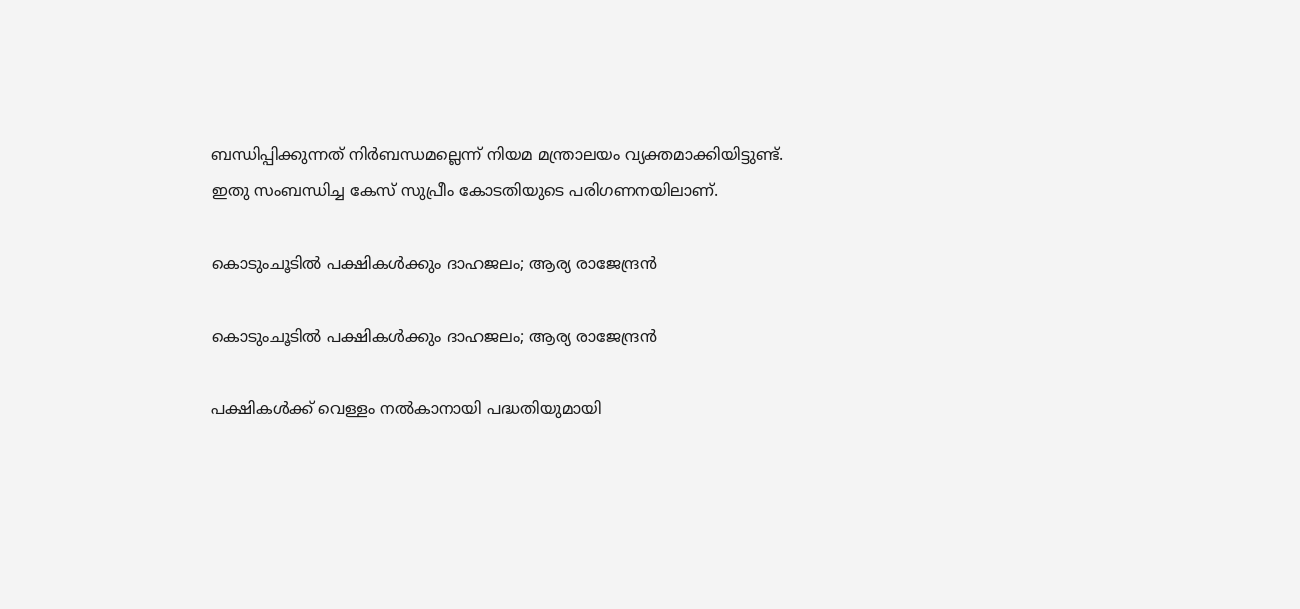ബന്ധിപ്പിക്കുന്നത് നിര്‍ബന്ധമല്ലെന്ന് നിയമ മന്ത്രാലയം വ്യക്തമാക്കിയിട്ടുണ്ട്. ഇതു സംബന്ധിച്ച കേസ് സുപ്രീം കോടതിയുടെ പരിഗണനയിലാണ്.

കൊടുംചൂടിൽ പക്ഷികൾക്കും ദാഹജലം; ആര്യ രാജേന്ദ്രൻ

കൊടുംചൂടിൽ പക്ഷികൾക്കും ദാഹജലം; ആര്യ രാജേന്ദ്രൻ

പക്ഷികള്‍ക്ക് വെള്ളം നല്‍കാനായി പദ്ധതിയുമായി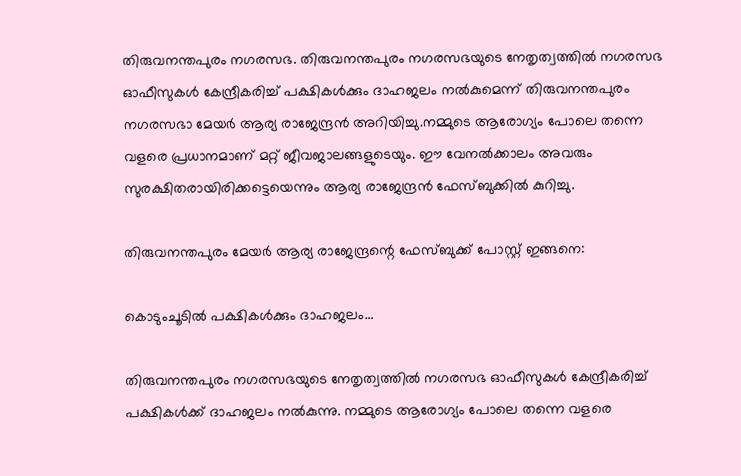തിരുവനന്തപുരം നഗരസഭ. തിരുവനന്തപുരം നഗരസഭയുടെ നേതൃത്വത്തിൽ നഗരസഭ ഓഫീസുകൾ കേന്ദ്രീകരിച്ച് പക്ഷികൾക്കും ദാഹജലം നൽകുമെന്ന് തിരുവനന്തപുരം നഗരസഭാ മേയർ ആര്യ രാജേന്ദ്രൻ അറിയിച്ചു.നമ്മുടെ ആരോഗ്യം പോലെ തന്നെ വളരെ പ്രധാനമാണ് മറ്റ് ജീവജാലങ്ങളുടെയും. ഈ വേനൽക്കാലം അവരും സുരക്ഷിതരായിരിക്കട്ടെയെന്നും ആര്യ രാജേന്ദ്രൻ ഫേസ്ബുക്കിൽ കുറിച്ചു.

തിരുവനന്തപുരം മേയർ ആര്യ രാജേന്ദ്രന്റെ ഫേസ്ബുക്ക് പോസ്റ്റ് ഇങ്ങനെ:

കൊടുംചൂടിൽ പക്ഷികൾക്കും ദാഹജലം…

തിരുവനന്തപുരം നഗരസഭയുടെ നേതൃത്വത്തിൽ നഗരസഭ ഓഫീസുകൾ കേന്ദ്രീകരിച്ച് പക്ഷികൾക്ക് ദാഹജലം നൽകുന്നു. നമ്മുടെ ആരോഗ്യം പോലെ തന്നെ വളരെ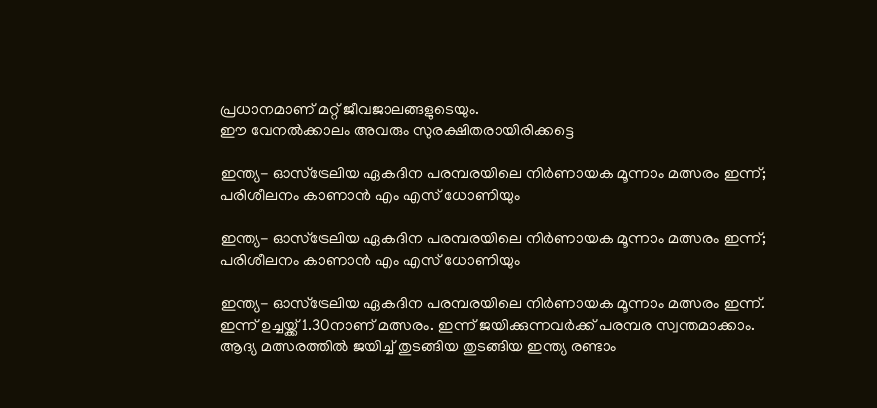പ്രധാനമാണ് മറ്റ് ജീവജാലങ്ങളുടെയും.
ഈ വേനൽക്കാലം അവരും സുരക്ഷിതരായിരിക്കട്ടെ

ഇന്ത്യ- ഓസ്‌ട്രേലിയ ഏകദിന പരമ്പരയിലെ നിര്‍ണായക മൂന്നാം മത്സരം ഇന്ന്; പരിശീലനം കാണാന്‍ എം എസ് ധോണിയും

ഇന്ത്യ- ഓസ്‌ട്രേലിയ ഏകദിന പരമ്പരയിലെ നിര്‍ണായക മൂന്നാം മത്സരം ഇന്ന്; പരിശീലനം കാണാന്‍ എം എസ് ധോണിയും

ഇന്ത്യ- ഓസ്‌ട്രേലിയ ഏകദിന പരമ്പരയിലെ നിര്‍ണായക മൂന്നാം മത്സരം ഇന്ന്. ഇന്ന് ഉച്ചയ്ക്ക് 1.30നാണ് മത്സരം. ഇന്ന് ജയിക്കുന്നവര്‍ക്ക് പരമ്പര സ്വന്തമാക്കാം. ആദ്യ മത്സരത്തിൽ ജയിച്ച് തുടങ്ങിയ തുടങ്ങിയ ഇന്ത്യ രണ്ടാം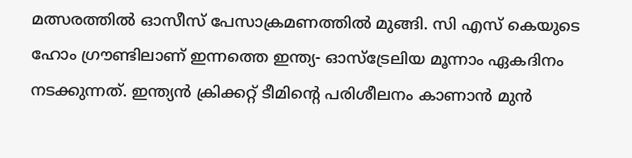മത്സരത്തിൽ ഓസീസ് പേസാക്രമണത്തില്‍ മുങ്ങി. സി എസ് കെയുടെ ഹോം ഗ്രൗണ്ടിലാണ് ഇന്നത്തെ ഇന്ത്യ- ഓസ്‌ട്രേലിയ മൂന്നാം ഏകദിനം നടക്കുന്നത്. ഇന്ത്യന്‍ ക്രിക്കറ്റ് ടീമിന്റെ പരിശീലനം കാണാന്‍ മുന്‍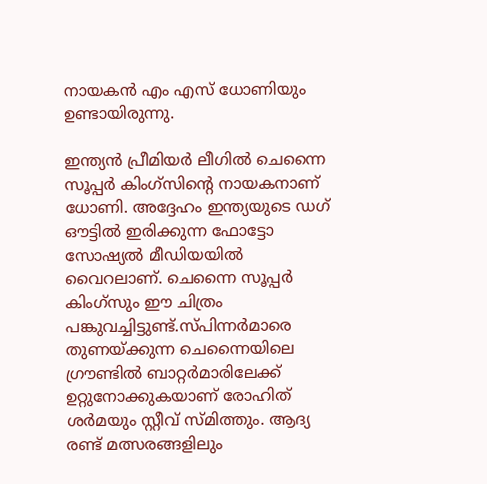നായകന്‍ എം എസ് ധോണിയും ഉണ്ടായിരുന്നു.

ഇന്ത്യന്‍ പ്രീമിയര്‍ ലീഗില്‍ ചെന്നൈ സൂപ്പര്‍ കിംഗ്‌സിന്റെ നായകനാണ് ധോണി. അദ്ദേഹം ഇന്ത്യയുടെ ഡഗ് ഔട്ടില്‍ ഇരിക്കുന്ന ഫോട്ടോ സോഷ്യല്‍ മീഡിയയില്‍ വൈറലാണ്. ചെന്നൈ സൂപ്പര്‍ കിംഗ്‌സും ഈ ചിത്രം പങ്കുവച്ചിട്ടുണ്ട്.സ്പിന്നര്‍മാരെ തുണയ്ക്കുന്ന ചെന്നൈയിലെ ഗ്രൗണ്ടിൽ ബാറ്റര്‍മാരിലേക്ക് ഉറ്റുനോക്കുകയാണ് രോഹിത് ശര്‍മയും സ്റ്റീവ് സ്മിത്തും. ആദ്യ രണ്ട് മത്സരങ്ങളിലും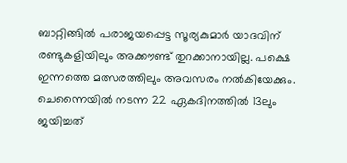ബാറ്റിങ്ങിൽ പരാജയപ്പെട്ട സൂര്യകുമാര്‍ യാദവിന് രണ്ടുകളിയിലും അക്കൗണ്ട് തുറക്കാനായില്ല. പക്ഷെ ഇന്നത്തെ മത്സരത്തിലും അവസരം നൽകിയേക്കും. ചെന്നൈയില്‍ നടന്ന 22 ഏകദിനത്തില്‍ 13ലും ജയിച്ചത്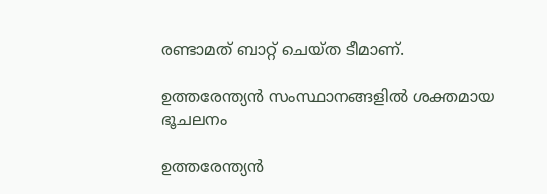രണ്ടാമത് ബാറ്റ് ചെയ്ത ടീമാണ്.

ഉത്തരേന്ത്യൻ സംസ്ഥാനങ്ങളിൽ ശക്തമായ ഭൂചലനം

ഉത്തരേന്ത്യൻ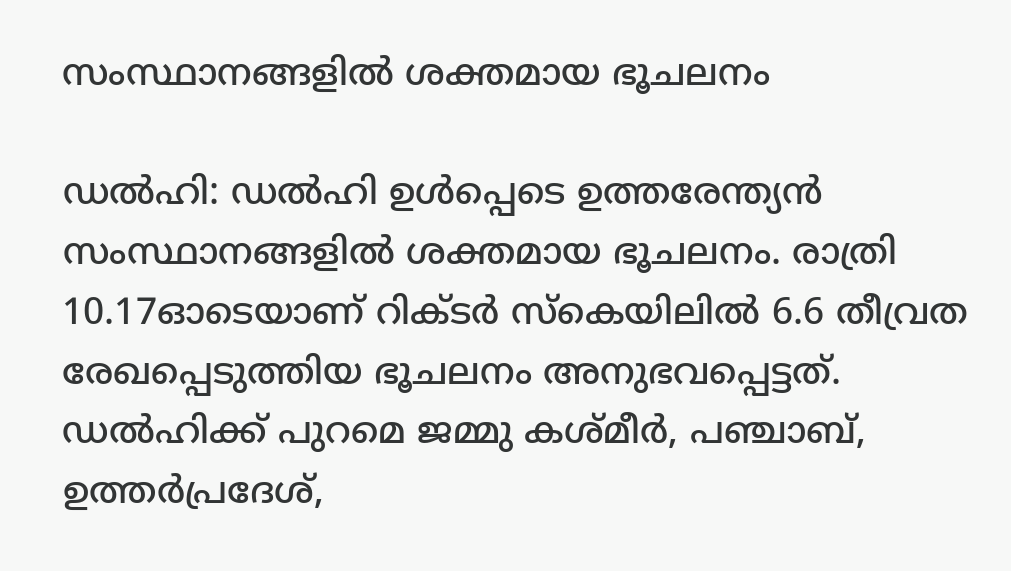സംസ്ഥാനങ്ങളിൽ ശക്തമായ ഭൂചലനം

ഡൽഹി: ഡൽഹി ഉൾപ്പെടെ ഉത്തരേന്ത്യൻ സംസ്ഥാനങ്ങളിൽ ശക്തമായ ഭൂചലനം. രാത്രി 10.17ഓടെയാണ് റിക്ടർ സ്കെയിലിൽ 6.6 തീവ്രത രേഖപ്പെടുത്തിയ ഭൂചലനം അനുഭവപ്പെട്ടത്. ഡൽഹിക്ക് പുറമെ ജമ്മു കശ്മീർ, പഞ്ചാബ്, ഉത്തർപ്രദേശ്,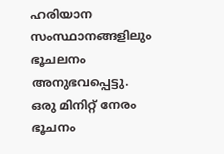ഹരിയാന സംസ്ഥാനങ്ങളിലും ഭൂചലനം അനുഭവപ്പെട്ടു. ഒരു മിനിറ്റ് നേരം ഭൂചനം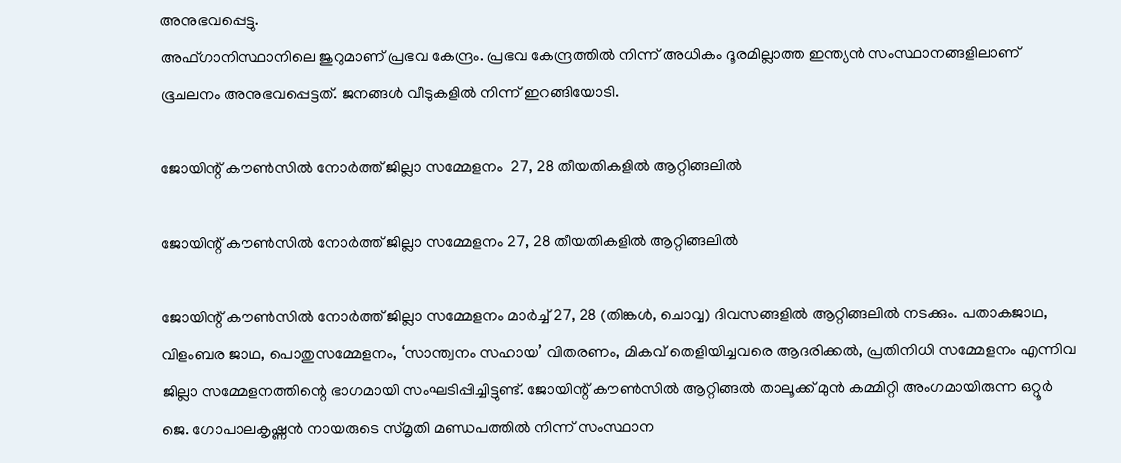അനുഭവപ്പെട്ടു.
അഫ്ഗാനിസ്ഥാനിലെ ജുറുമാണ് പ്രഭവ കേന്ദ്രം. പ്രഭവ കേന്ദ്രത്തിൽ നിന്ന് അധികം ദൂരമില്ലാത്ത ഇന്ത്യൻ സംസ്ഥാനങ്ങളിലാണ് ഭൂചലനം അനുഭവപ്പെട്ടത്. ജനങ്ങൾ വീടുകളിൽ നിന്ന് ഇറങ്ങിയോടി.

ജോയിന്റ് കൗൺസിൽ നോർത്ത് ജില്ലാ സമ്മേളനം  27, 28 തീയതികളിൽ ആറ്റിങ്ങലിൽ

ജോയിന്റ് കൗൺസിൽ നോർത്ത് ജില്ലാ സമ്മേളനം 27, 28 തീയതികളിൽ ആറ്റിങ്ങലിൽ

ജോയിന്റ് കൗൺസിൽ നോർത്ത് ജില്ലാ സമ്മേളനം മാർച്ച് 27, 28 (തിങ്കൾ, ചൊവ്വ) ദിവസങ്ങളിൽ ആറ്റിങ്ങലിൽ നടക്കും. പതാകജാഥ, വിളംബര ജാഥ, പൊതുസമ്മേളനം, ‘സാന്ത്വനം സഹായ’ വിതരണം, മികവ് തെളിയിച്ചവരെ ആദരിക്കൽ, പ്രതിനിധി സമ്മേളനം എന്നിവ ജില്ലാ സമ്മേളനത്തിന്റെ ഭാഗമായി സംഘടിപ്പിച്ചിട്ടുണ്ട്. ജോയിന്റ് കൗൺസിൽ ആറ്റിങ്ങൽ താലൂക്ക് മുൻ കമ്മിറ്റി അംഗമായിരുന്ന ഒറ്റൂർ ജെ. ഗോപാലകൃഷ്ണൻ നായരുടെ സ്മൃതി മണ്ഡപത്തിൽ നിന്ന് സംസ്ഥാന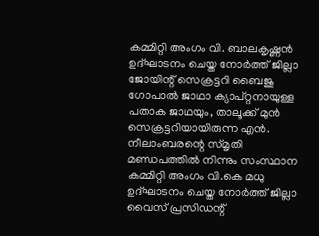കമ്മിറ്റി അംഗം വി. ബാലകൃഷ്ണൻ ഉദ്ഘാടനം ചെയ്ത നോർത്ത് ജില്ലാ ജോയിന്റ് സെക്രട്ടറി ബൈജു ഗോപാൽ ജാഥാ ക്യാപ്റ്റനായുള്ള പതാക ജാഥയും, താലൂക്ക് മുൻ സെക്രട്ടറിയായിരുന്ന എൻ. നീലാംബരന്റെ സ്മൃതി മണ്ഡപത്തിൽ നിന്നും സംസ്ഥാന കമ്മിറ്റി അംഗം വി.കെ മധു ഉദ്ഘാടനം ചെയ്ത നോർത്ത് ജില്ലാ വൈസ് പ്രസിഡന്റ്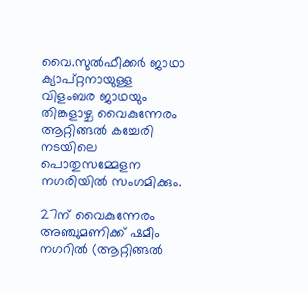വൈ.സുൽഫീക്കർ ജാഥാ ക്യാപ്റ്റനായുള്ള വിളംബര ജാഥയും തിങ്കളാഴ്ച വൈകുന്നേരം ആറ്റിങ്ങൽ കച്ചേരി നടയിലെ പൊതുസമ്മേളന നഗരിയിൽ സംഗമിക്കും.

27ന് വൈകുന്നേരം അഞ്ചുമണിക്ക് ഷമീം നഗറിൽ (ആറ്റിങ്ങൽ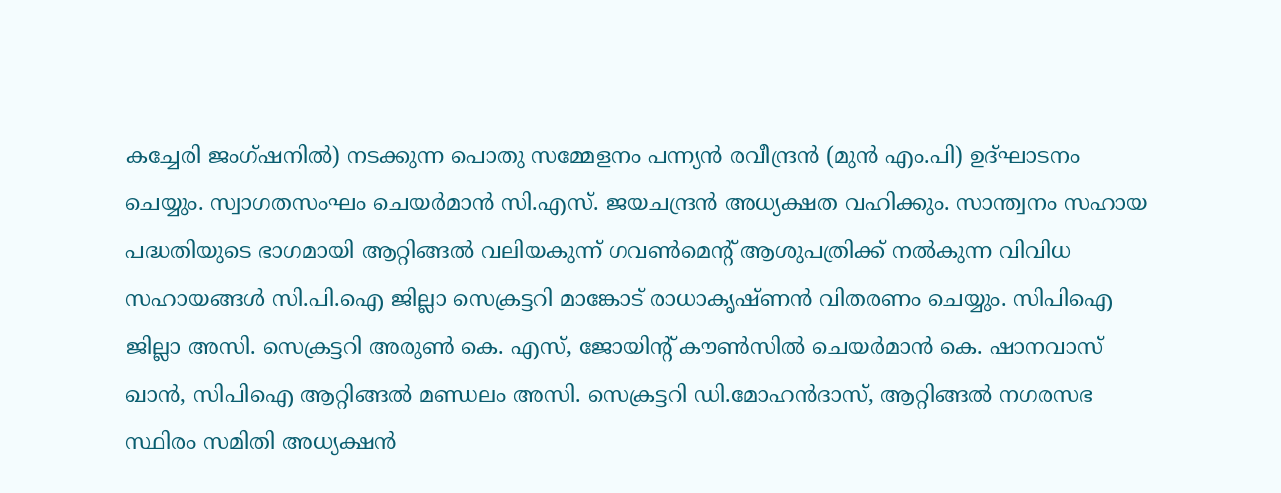കച്ചേരി ജംഗ്ഷനിൽ) നടക്കുന്ന പൊതു സമ്മേളനം പന്ന്യൻ രവീന്ദ്രൻ (മുൻ എം.പി) ഉദ്ഘാടനം ചെയ്യും. സ്വാഗതസംഘം ചെയർമാൻ സി.എസ്. ജയചന്ദ്രൻ അധ്യക്ഷത വഹിക്കും. സാന്ത്വനം സഹായ പദ്ധതിയുടെ ഭാഗമായി ആറ്റിങ്ങൽ വലിയകുന്ന് ഗവൺമെന്റ് ആശുപത്രിക്ക് നൽകുന്ന വിവിധ സഹായങ്ങൾ സി.പി.ഐ ജില്ലാ സെക്രട്ടറി മാങ്കോട് രാധാകൃഷ്ണൻ വിതരണം ചെയ്യും. സിപിഐ ജില്ലാ അസി. സെക്രട്ടറി അരുൺ കെ. എസ്, ജോയിന്റ് കൗൺസിൽ ചെയർമാൻ കെ. ഷാനവാസ്‌ ഖാൻ, സിപിഐ ആറ്റിങ്ങൽ മണ്ഡലം അസി. സെക്രട്ടറി ഡി.മോഹൻദാസ്, ആറ്റിങ്ങൽ നഗരസഭ സ്ഥിരം സമിതി അധ്യക്ഷൻ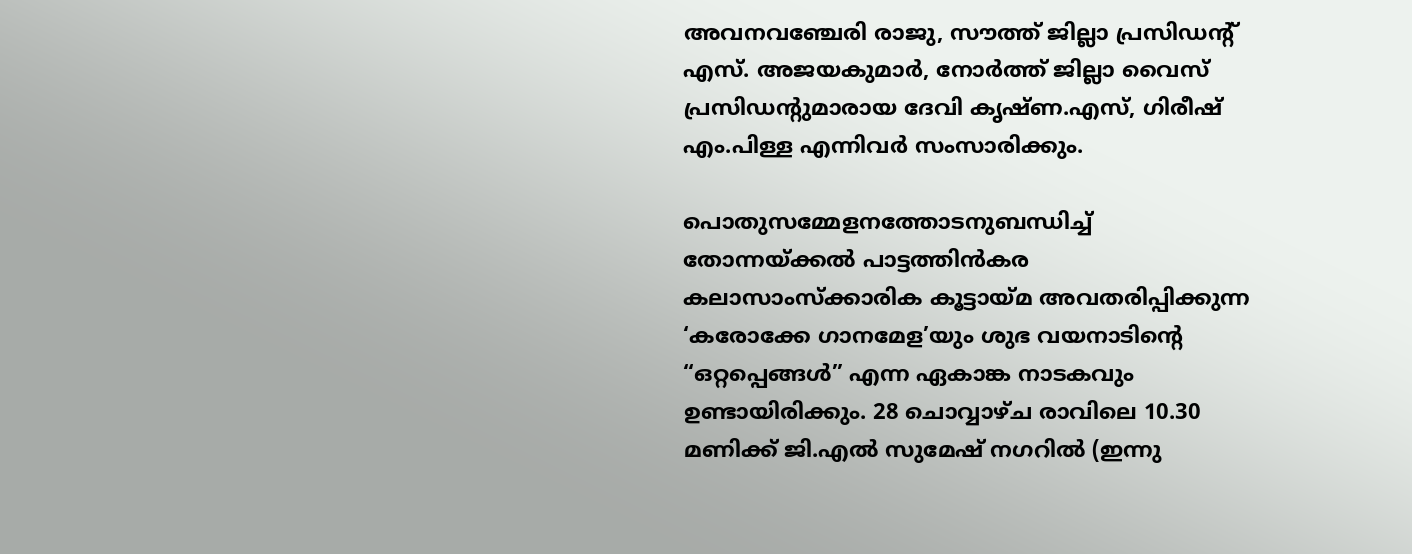അവനവഞ്ചേരി രാജു, സൗത്ത് ജില്ലാ പ്രസിഡന്റ് എസ്. അജയകുമാർ, നോർത്ത് ജില്ലാ വൈസ് പ്രസിഡന്റുമാരായ ദേവി കൃഷ്ണ.എസ്, ഗിരീഷ് എം.പിള്ള എന്നിവർ സംസാരിക്കും.

പൊതുസമ്മേളനത്തോടനുബന്ധിച്ച് തോന്നയ്ക്കൽ പാട്ടത്തിൻകര കലാസാംസ്ക്കാരിക കൂട്ടായ്മ അവതരിപ്പിക്കുന്ന ‘കരോക്കേ ഗാനമേള’യും ശുഭ വയനാടിന്റെ “ഒറ്റപ്പെങ്ങൾ” എന്ന ഏകാങ്ക നാടകവും ഉണ്ടായിരിക്കും. 28 ചൊവ്വാഴ്ച രാവിലെ 10.30 മണിക്ക് ജി.എൽ സുമേഷ് നഗറിൽ (ഇന്നു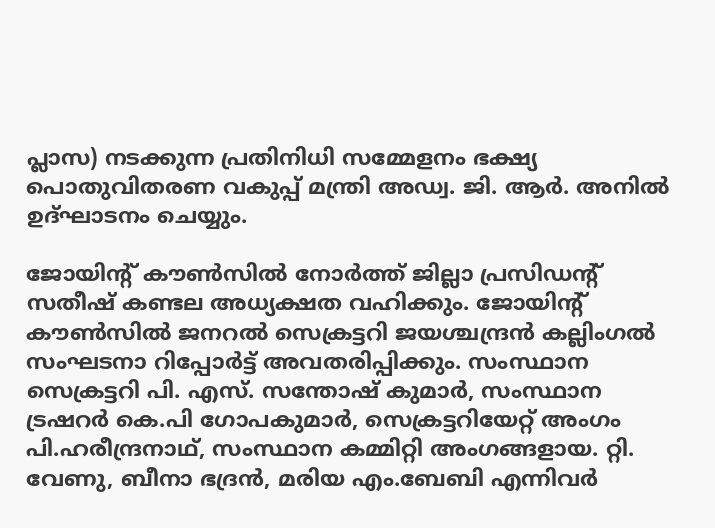പ്ലാസ) നടക്കുന്ന പ്രതിനിധി സമ്മേളനം ഭക്ഷ്യ പൊതുവിതരണ വകുപ്പ് മന്ത്രി അഡ്വ. ജി. ആർ. അനിൽ ഉദ്ഘാടനം ചെയ്യും.

ജോയിന്റ് കൗൺസിൽ നോർത്ത് ജില്ലാ പ്രസിഡന്റ് സതീഷ് കണ്ടല അധ്യക്ഷത വഹിക്കും. ജോയിന്റ് കൗൺസിൽ ജനറൽ സെക്രട്ടറി ജയശ്ചന്ദ്രൻ കല്ലിംഗൽ സംഘടനാ റിപ്പോർട്ട് അവതരിപ്പിക്കും. സംസ്ഥാന സെക്രട്ടറി പി. എസ്. സന്തോഷ് കുമാർ, സംസ്ഥാന ട്രഷറർ കെ.പി ഗോപകുമാർ, സെക്രട്ടറിയേറ്റ് അംഗം പി.ഹരീന്ദ്രനാഥ്, സംസ്ഥാന കമ്മിറ്റി അംഗങ്ങളായ. റ്റി. വേണു, ബീനാ ഭദ്രൻ, മരിയ എം.ബേബി എന്നിവർ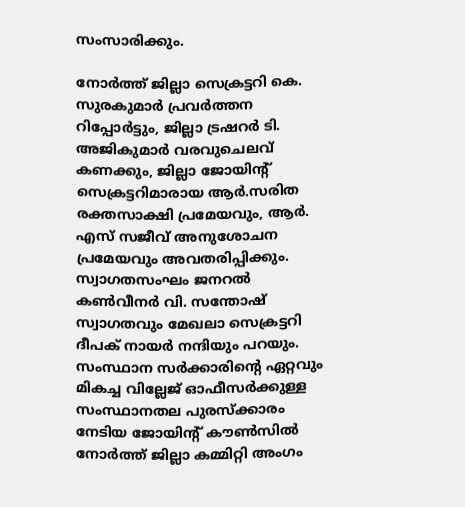സംസാരിക്കും.

നോർത്ത് ജില്ലാ സെക്രട്ടറി കെ. സുരകുമാർ പ്രവർത്തന റിപ്പോർട്ടും, ജില്ലാ ട്രഷറർ ടി. അജികുമാർ വരവുചെലവ് കണക്കും, ജില്ലാ ജോയിന്റ് സെക്രട്ടറിമാരായ ആർ.സരിത രക്തസാക്ഷി പ്രമേയവും, ആർ. എസ് സജീവ് അനുശോചന പ്രമേയവും അവതരിപ്പിക്കും. സ്വാഗതസംഘം ജനറൽ കൺവീനർ വി. സന്തോഷ് സ്വാഗതവും മേഖലാ സെക്രട്ടറി ദീപക് നായർ നന്ദിയും പറയും. സംസ്ഥാന സർക്കാരിന്റെ ഏറ്റവും മികച്ച വില്ലേജ് ഓഫീസർക്കുള്ള സംസ്ഥാനതല പുരസ്ക്കാരം നേടിയ ജോയിന്റ് കൗൺസിൽ നോർത്ത് ജില്ലാ കമ്മിറ്റി അംഗം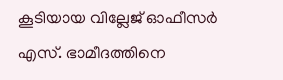കൂടിയായ വില്ലേജ് ഓഫീസർ എസ്. ഭാമീദത്തിനെ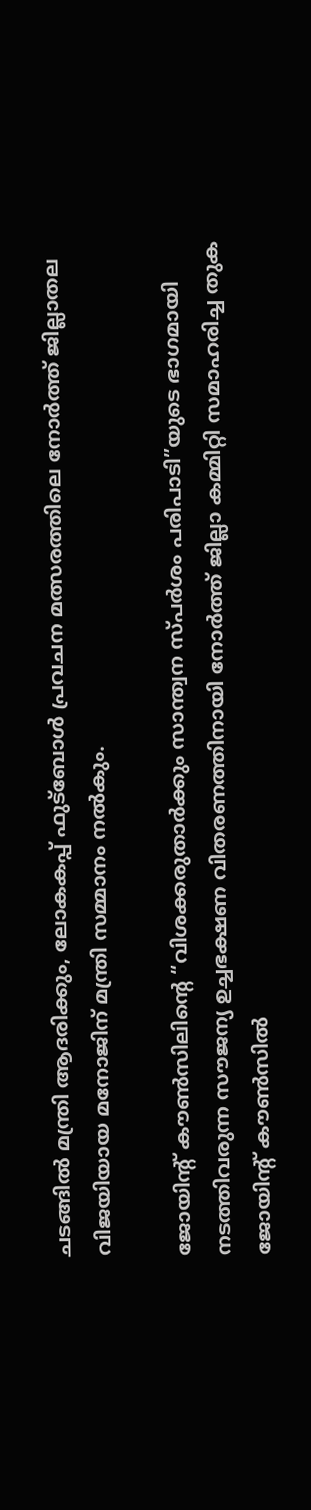ചടങ്ങിൽ മന്ത്രി ആദരിക്കും, ലോകകപ്പ് ഫുട്ബോൾ പ്രവചന മത്സരത്തിലെ നോർത്ത് ജില്ലാതല വിജയിയായ മനോജിന് മന്ത്രി സമ്മാനം നൽകും.

ജോയിന്റ് കൗൺസിലിന്റെ “വിശക്കരുതാർക്കും സാന്ത്വന സ്പർശം പരിപാടി”യുടെ ഭാഗമായി നടത്തിവരുന്ന സൗജന്യ ഉച്ചഭക്ഷണ വിതരണത്തിനായി നോർത്ത് ജില്ലാ കമ്മിറ്റി സമാഹരിച്ച തുക ജോയിന്റ് കൗൺസിൽ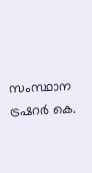സംസ്ഥാന ട്രഷറർ കെ.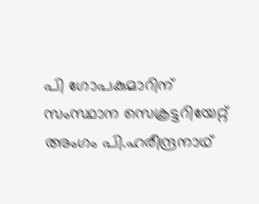പി ഗോപകുമാറിന് സംസ്ഥാന സെക്രട്ടറിയേറ്റ് അംഗം പി.ഹരീന്ദ്രനാഥ്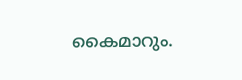കൈമാറും.